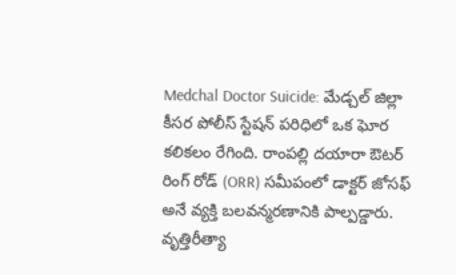Medchal Doctor Suicide: మేడ్చల్ జిల్లా కీసర పోలీస్ స్టేషన్ పరిధిలో ఒక ఘోర కలికలం రేగింది. రాంపల్లి దయారా ఔటర్ రింగ్ రోడ్ (ORR) సమీపంలో డాక్టర్ జోసఫ్ అనే వ్యక్తి బలవన్మరణానికి పాల్పడ్డారు.
వృత్తిరీత్యా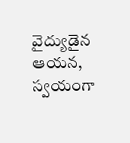వైద్యుడైన ఆయన, స్వయంగా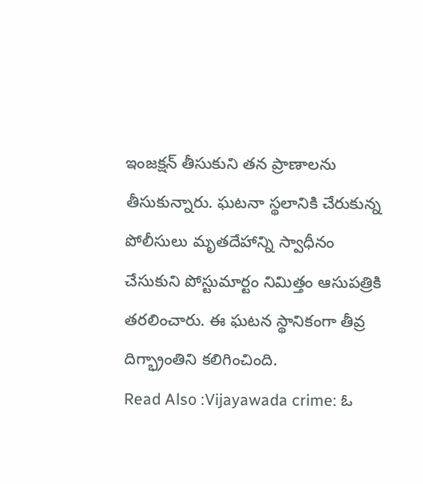ఇంజక్షన్ తీసుకుని తన ప్రాణాలను తీసుకున్నారు. ఘటనా స్థలానికి చేరుకున్న పోలీసులు మృతదేహాన్ని స్వాధీనం చేసుకుని పోస్టుమార్టం నిమిత్తం ఆసుపత్రికి తరలించారు. ఈ ఘటన స్థానికంగా తీవ్ర దిగ్భ్రాంతిని కలిగించింది.
Read Also :Vijayawada crime: ఓ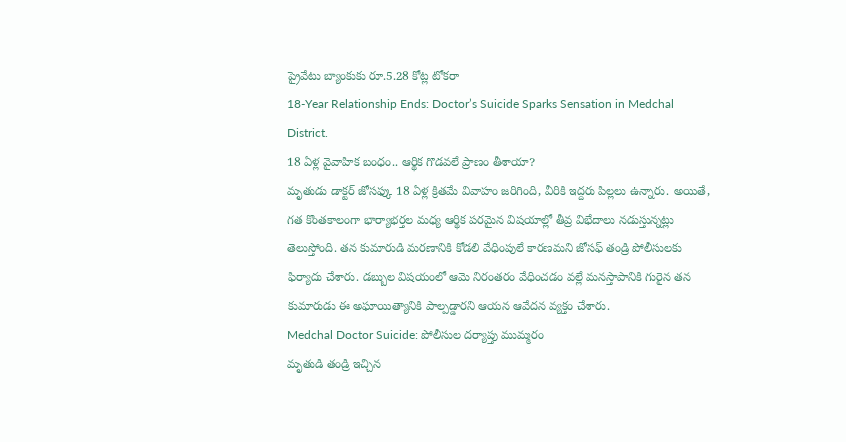ప్రైవేటు బ్యాంకుకు రూ.5.28 కోట్ల టోకరా
18-Year Relationship Ends: Doctor’s Suicide Sparks Sensation in Medchal District.
18 ఏళ్ల వైవాహిక బంధం.. ఆర్థిక గొడవలే ప్రాణం తీశాయా?
మృతుడు డాక్టర్ జోసఫ్కు 18 ఏళ్ల క్రితమే వివాహం జరిగింది, వీరికి ఇద్దరు పిల్లలు ఉన్నారు. అయితే, గత కొంతకాలంగా భార్యాభర్తల మధ్య ఆర్థిక పరమైన విషయాల్లో తీవ్ర విభేదాలు నడుస్తున్నట్లు తెలుస్తోంది. తన కుమారుడి మరణానికి కోడలి వేధింపులే కారణమని జోసఫ్ తండ్రి పోలీసులకు ఫిర్యాదు చేశారు. డబ్బుల విషయంలో ఆమె నిరంతరం వేధించడం వల్లే మనస్తాపానికి గురైన తన కుమారుడు ఈ అఘాయిత్యానికి పాల్పడ్డారని ఆయన ఆవేదన వ్యక్తం చేశారు.
Medchal Doctor Suicide: పోలీసుల దర్యాప్తు ముమ్మరం
మృతుడి తండ్రి ఇచ్చిన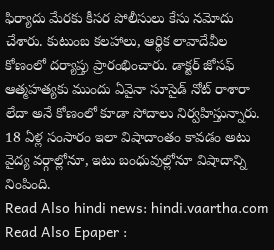ఫిర్యాదు మేరకు కీసర పోలీసులు కేసు నమోదు చేశారు. కుటుంబ కలహాలు, ఆర్థిక లావాదేవీల కోణంలో దర్యాప్తు ప్రారంభించారు. డాక్టర్ జోసఫ్ ఆత్మహత్యకు ముందు ఏవైనా సూసైడ్ నోట్ రాశారా లేదా అనే కోణంలో కూడా సోదాలు నిర్వహిస్తున్నారు. 18 ఏళ్ల సంసారం ఇలా విషాదాంతం కావడం అటు వైద్య వర్గాల్లోనూ, ఇటు బంధువుల్లోనూ విషాదాన్ని నింపింది.
Read Also hindi news: hindi.vaartha.com
Read Also Epaper :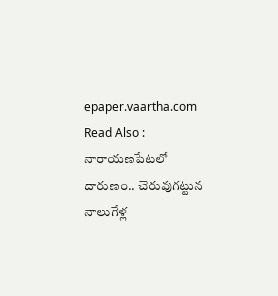epaper.vaartha.com
Read Also :
నారాయణపేటలో దారుణం.. చెరువుగట్టున నాలుగేళ్ల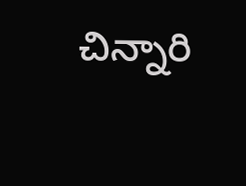చిన్నారి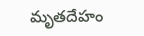మృతదేహం